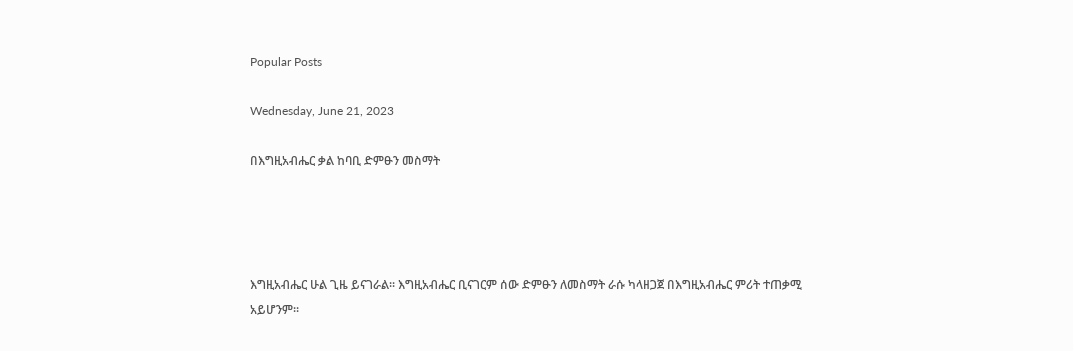Popular Posts

Wednesday, June 21, 2023

በእግዚአብሔር ቃል ከባቢ ድምፁን መስማት




እግዚአብሔር ሁል ጊዜ ይናገራል፡፡ እግዚአብሔር ቢናገርም ሰው ድምፁን ለመስማት ራሱ ካላዘጋጀ በእግዚአብሔር ምሪት ተጠቃሚ አይሆንም፡፡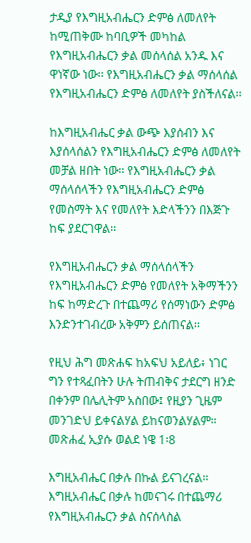ታዲያ የእግዚአብሔርን ድምፅ ለመለየት ከሚጠቅሙ ከባቢዎች መካከል የእግዚአብሔርን ቃል መሰላሰል አንዱ እና ዋነኛው ነው፡፡ የእግዚአብሔርን ቃል ማሰላሰል የእግዚአብሔርን ድምፅ ለመለየት ያስችለናል፡፡

ከእግዚአብሔር ቃል ውጭ እያሰብን እና እያሰላሰልን የእግዚአብሔርን ድምፅ ለመለየት መቻል ዘበት ነው፡፡ የእግዚአብሔርን ቃል ማሰላሰላችን የእግዚአብሔርን ድምፅ የመስማት እና የመለየት እድላችንን በእጅጉ ከፍ ያደርገዋል፡፡

የእግዚአብሔርን ቃል ማሰላሰላችን የእግዚአብሔርን ድምፅ የመለየት አቅማችንን ከፍ ከማድረጉ በተጨማሪ የሰማነውን ድምፅ እንድንተገብረው አቅምን ይሰጠናል፡፡

የዚህ ሕግ መጽሐፍ ከአፍህ አይለይ፥ ነገር ግን የተጻፈበትን ሁሉ ትጠብቅና ታደርግ ዘንድ በቀንም በሌሊትም አስበው፤ የዚያን ጊዜም መንገድህ ይቀናልሃል ይከናወንልሃልም። መጽሐፈ ኢያሱ ወልደ ነዌ 1፡8

እግዚአብሔር በቃሉ በኩል ይናገረናል፡፡ እግዚአብሔር በቃሉ ከመናገሩ በተጨማሪ የእግዚአብሔርን ቃል ስናሰላስል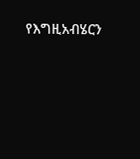የእግዚአብሄርን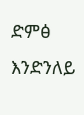ድምፅ እንድንለይ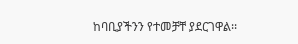ከባቢያችንን የተመቻቸ ያደርገዋል፡፡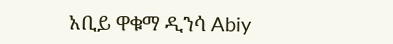አቢይ ዋቁማ ዲንሳ Abiy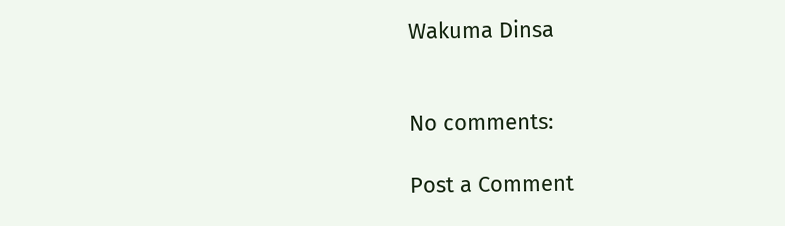Wakuma Dinsa


No comments:

Post a Comment